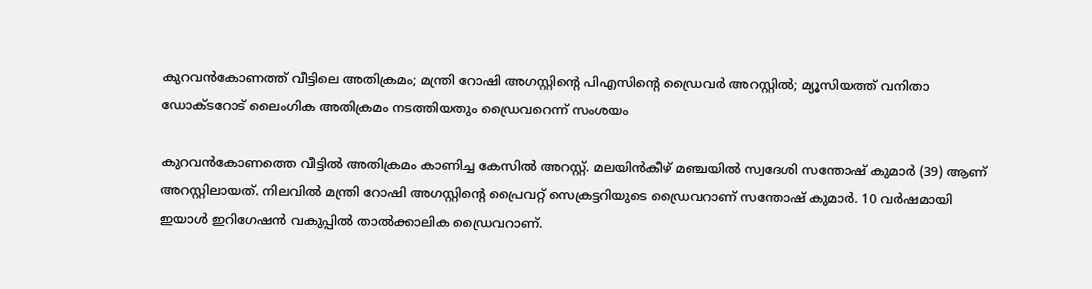കുറവന്‍കോണത്ത് വീട്ടിലെ അതിക്രമം; മന്ത്രി റോഷി അഗസ്റ്റിന്റെ പിഎസിന്റെ ഡ്രൈവര്‍ അറസ്റ്റില്‍; മ്യൂസിയത്ത് വനിതാ ഡോക്ടറോട് ലൈംഗിക അതിക്രമം നടത്തിയതും ഡ്രൈവറെന്ന് സംശയം

കുറവന്‍കോണത്തെ വീട്ടില്‍ അതിക്രമം കാണിച്ച കേസില്‍ അറസ്റ്റ്. മലയിന്‍കീഴ് മഞ്ചയില്‍ സ്വദേശി സന്തോഷ് കുമാര്‍ (39) ആണ് അറസ്റ്റിലായത്. നിലവില്‍ മന്ത്രി റോഷി അഗസ്റ്റിന്റെ പ്രൈവറ്റ് സെക്രട്ടറിയുടെ ഡ്രൈവറാണ് സന്തോഷ് കുമാര്‍. 10 വര്‍ഷമായി ഇയാള്‍ ഇറിഗേഷന്‍ വകുപ്പില്‍ താല്‍ക്കാലിക ഡ്രൈവറാണ്.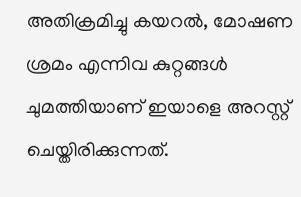അതിക്രമിച്ചു കയറല്‍, മോഷണ ശ്രമം എന്നിവ കുറ്റങ്ങള്‍ ചുമത്തിയാണ് ഇയാളെ അറസ്റ്റ് ചെയ്തിരിക്കുന്നത്.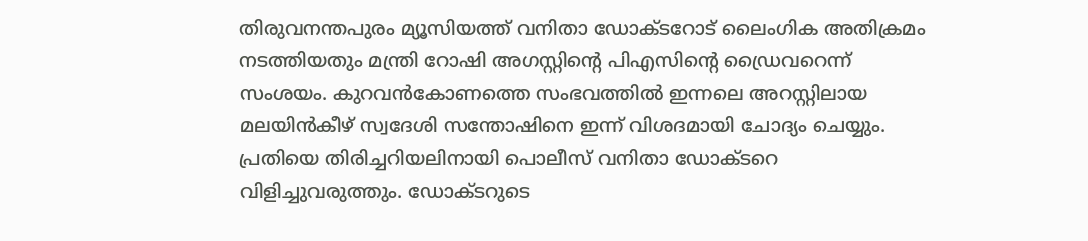തിരുവനന്തപുരം മ്യൂസിയത്ത് വനിതാ ഡോക്ടറോട് ലൈംഗിക അതിക്രമം നടത്തിയതും മന്ത്രി റോഷി അഗസ്റ്റിന്റെ പിഎസിന്റെ ഡ്രൈവറെന്ന് സംശയം. കുറവന്‍കോണത്തെ സംഭവത്തില്‍ ഇന്നലെ അറസ്റ്റിലായ മലയിന്‍കീഴ് സ്വദേശി സന്തോഷിനെ ഇന്ന് വിശദമായി ചോദ്യം ചെയ്യും. പ്രതിയെ തിരിച്ചറിയലിനായി പൊലീസ് വനിതാ ഡോക്ടറെ വിളിച്ചുവരുത്തും. ഡോക്ടറുടെ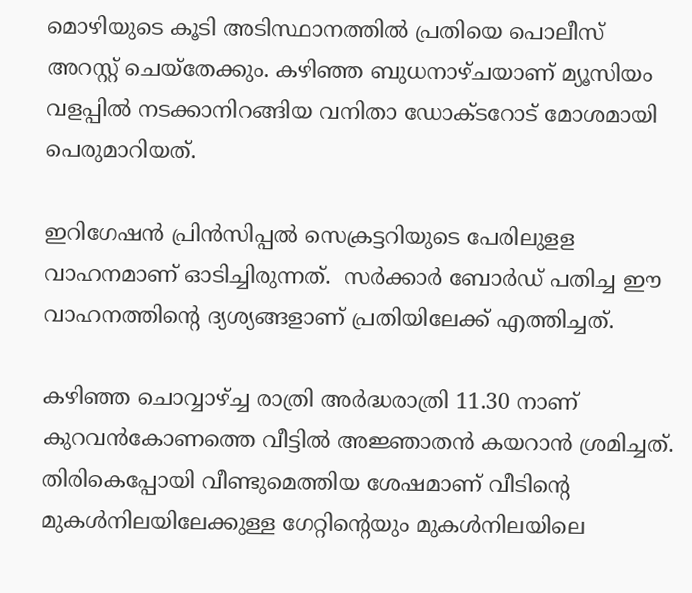മൊഴിയുടെ കൂടി അടിസ്ഥാനത്തില്‍ പ്രതിയെ പൊലീസ് അറസ്റ്റ് ചെയ്‌തേക്കും. കഴിഞ്ഞ ബുധനാഴ്ചയാണ് മ്യൂസിയം വളപ്പില്‍ നടക്കാനിറങ്ങിയ വനിതാ ഡോക്ടറോട് മോശമായി പെരുമാറിയത്.

ഇറിഗേഷന്‍ പ്രിന്‍സിപ്പല്‍ സെക്രട്ടറിയുടെ പേരിലുളള വാഹനമാണ് ഓടിച്ചിരുന്നത്.  സര്‍ക്കാര്‍ ബോര്‍ഡ് പതിച്ച ഈ വാഹനത്തിന്റെ ദ്യശ്യങ്ങളാണ് പ്രതിയിലേക്ക് എത്തിച്ചത്.

കഴിഞ്ഞ ചൊവ്വാഴ്ച്ച രാത്രി അര്‍ദ്ധരാത്രി 11.30 നാണ് കുറവന്‍കോണത്തെ വീട്ടില്‍ അജ്ഞാതന്‍ കയറാന്‍ ശ്രമിച്ചത്. തിരികെപ്പോയി വീണ്ടുമെത്തിയ ശേഷമാണ് വീടിന്റെ മുകള്‍നിലയിലേക്കുള്ള ഗേറ്റിന്റെയും മുകള്‍നിലയിലെ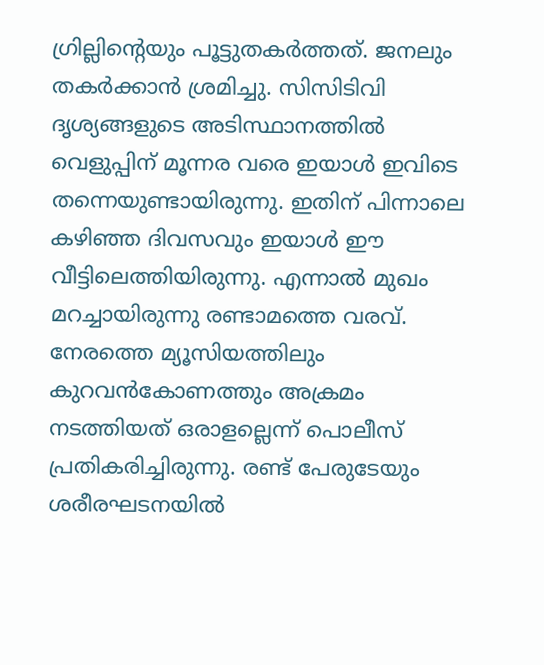ഗ്രില്ലിന്റെയും പൂട്ടുതകര്‍ത്തത്. ജനലും തകര്‍ക്കാന്‍ ശ്രമിച്ചു. സിസിടിവി ദൃശ്യങ്ങളുടെ അടിസ്ഥാനത്തില്‍ വെളുപ്പിന് മൂന്നര വരെ ഇയാള്‍ ഇവിടെ തന്നെയുണ്ടായിരുന്നു. ഇതിന് പിന്നാലെ കഴിഞ്ഞ ദിവസവും ഇയാള്‍ ഈ വീട്ടിലെത്തിയിരുന്നു. എന്നാല്‍ മുഖം മറച്ചായിരുന്നു രണ്ടാമത്തെ വരവ്. നേരത്തെ മ്യൂസിയത്തിലും കുറവന്‍കോണത്തും അക്രമം നടത്തിയത് ഒരാളല്ലെന്ന് പൊലീസ് പ്രതികരിച്ചിരുന്നു. രണ്ട് പേരുടേയും ശരീരഘടനയില്‍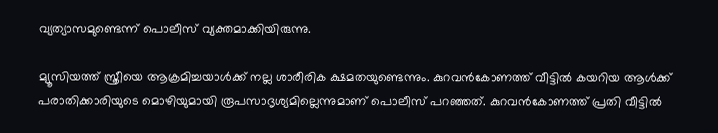വ്യത്യാസമുണ്ടെന്ന് പൊലീസ് വ്യക്തമാക്കിയിരുന്നു.

മ്യൂസിയത്ത് സ്ത്രീയെ ആക്രമിച്ചയാള്‍ക്ക് നല്ല ശാരീരിക ക്ഷമതയുണ്ടെന്നും. കുറവന്‍കോണത്ത് വീട്ടില്‍ കയറിയ ആള്‍ക്ക് പരാതിക്കാരിയുടെ മൊഴിയുമായി രൂപസാദൃശ്യമില്ലെന്നുമാണ് പൊലീസ് പറഞ്ഞത്. കുറവന്‍കോണത്ത് പ്രതി വീട്ടില്‍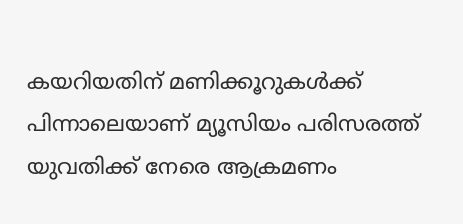കയറിയതിന് മണിക്കൂറുകള്‍ക്ക് പിന്നാലെയാണ് മ്യൂസിയം പരിസരത്ത് യുവതിക്ക് നേരെ ആക്രമണം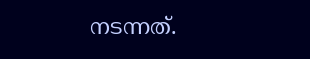നടന്നത്.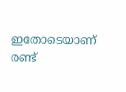ഇതോടെയാണ് രണ്ട്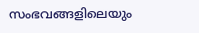സംഭവങ്ങളിലെയും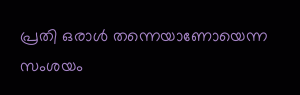പ്രതി ഒരാള്‍ തന്നെയാണോയെന്ന സംശയം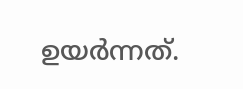ഉയര്‍ന്നത്.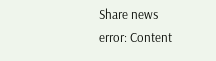Share news
error: Content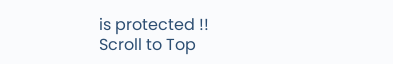is protected !!
Scroll to Top